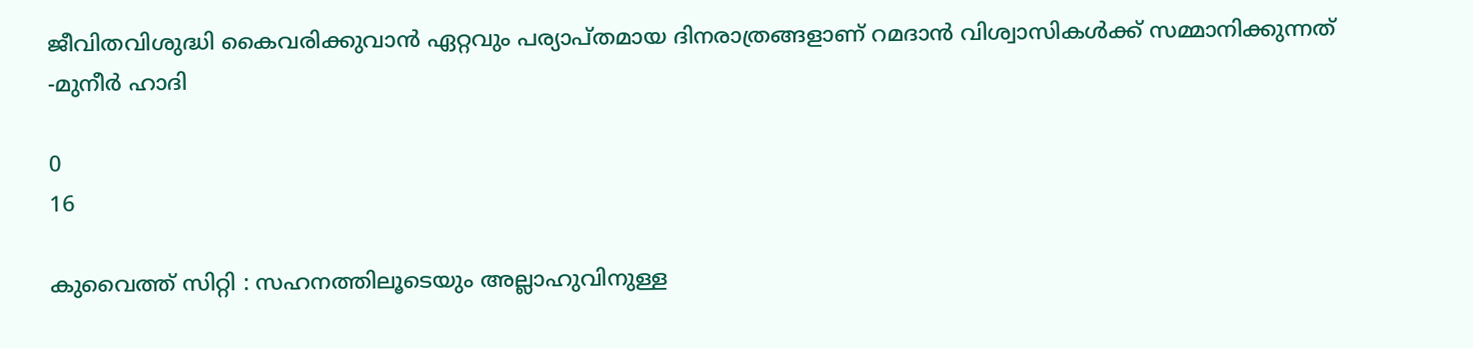ജീവിതവിശുദ്ധി കൈവരിക്കുവാൻ ഏറ്റവും പര്യാപ്തമായ ദിനരാത്രങ്ങളാണ് റമദാൻ വിശ്വാസികൾക്ക് സമ്മാനിക്കുന്നത് -മുനീർ ഹാദി

0
16

കുവൈത്ത് സിറ്റി : സഹനത്തിലൂടെയും അല്ലാഹുവിനുള്ള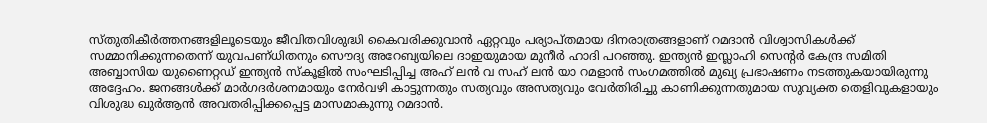സ്തുതികീർത്തനങ്ങളിലൂടെയും ജീവിതവിശുദ്ധി കൈവരിക്കുവാൻ ഏറ്റവും പര്യാപ്തമായ ദിനരാത്രങ്ങളാണ് റമദാൻ വിശ്വാസികൾക്ക് സമ്മാനിക്കുന്നതെന്ന് യുവപണ്ധിതനും സൌദ്യ അറേബ്യയിലെ ദാഇയുമായ മുനീർ ഹാദി പറഞ്ഞു. ഇന്ത്യൻ ഇസ്ലാഹി സെന്റർ കേന്ദ്ര സമിതി അബ്ബാസിയ യുണൈറ്റഡ് ഇന്ത്യൻ സ്കൂളിൽ സംഘടിപ്പിച്ച അഹ് ലൻ വ സഹ് ലൻ യാ റമളാൻ സംഗമത്തിൽ മുഖ്യ പ്രഭാഷണം നടത്തുകയായിരുന്നു അദ്ദേഹം. ജനങ്ങള്‍ക്ക്‌ മാര്‍ഗദര്‍ശനമായും നേര്‍വഴി കാട്ടുന്നതും സത്യവും അസത്യവും വേര്‍തിരിച്ചു കാണിക്കുന്നതുമായ സുവ്യക്ത തെളിവുകളായും വിശുദ്ധ ഖുര്‍ആന്‍ അവതരിപ്പിക്കപ്പെട്ട മാസമാകുന്നു റമദാന്‍.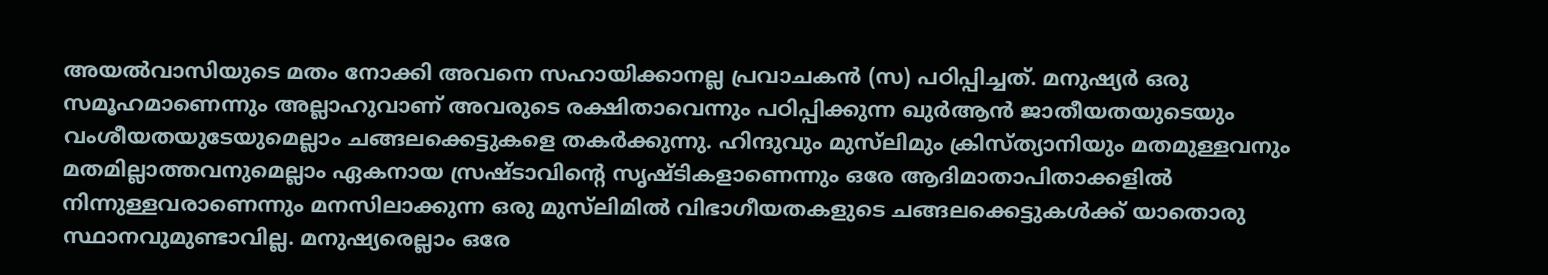അയൽവാസിയുടെ മതം നോക്കി അവനെ സഹായിക്കാനല്ല പ്രവാചകൻ (സ) പഠിപ്പിച്ചത്. മനുഷ്യർ ഒരു സമൂഹമാണെന്നും അല്ലാഹുവാണ് അവരുടെ രക്ഷിതാവെന്നും പഠിപ്പിക്കുന്ന ഖുർആൻ ജാതീയതയുടെയും വംശീയതയുടേയുമെല്ലാം ചങ്ങലക്കെട്ടുകളെ തകർക്കുന്നു. ഹിന്ദുവും മുസ്‌ലിമും ക്രിസ്ത്യാനിയും മതമുള്ളവനും മതമില്ലാത്തവനുമെല്ലാം ഏകനായ സ്രഷ്ടാവിന്റെ സൃഷ്ടികളാണെന്നും ഒരേ ആദിമാതാപിതാക്കളിൽ നിന്നുള്ളവരാണെന്നും മനസിലാക്കുന്ന ഒരു മുസ്‌ലിമിൽ വിഭാഗീയതകളുടെ ചങ്ങലക്കെട്ടുകൾക്ക് യാതൊരു സ്ഥാനവുമുണ്ടാവില്ല. മനുഷ്യരെല്ലാം ഒരേ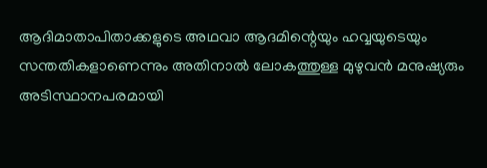ആദിമാതാപിതാക്കളുടെ അഥവാ ആദമിന്റെയും ഹവ്വയുടെയും സന്തതികളാണെന്നും അതിനാൽ ലോകത്തുള്ള മുഴുവൻ മനുഷ്യരും അടിസ്ഥാനപരമായി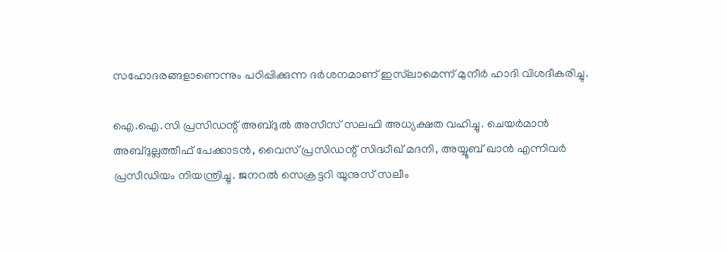സഹോദരങ്ങളാണെന്നും പഠിപ്പിക്കുന്ന ദർശനമാണ് ഇസ്‌ലാമെന്ന് മുനീർ ഹാദി വിശദീകരിച്ചു.

ഐ.ഐ.സി പ്രസിഡന്റ് അബ്ദുൽ അസീസ് സലഫി അധ്യക്ഷത വഹിച്ചു. ചെയർമാൻ അബ്ദുല്ലത്തീഫ് പേക്കാടൻ, വൈസ് പ്രസിഡന്റ് സിദ്ധീഖ് മദനി, അയ്യൂബ് ഖാൻ എന്നിവർ പ്രസീഡിയം നിയന്ത്രിച്ചു. ജനറൽ സെക്രട്ടറി യൂനുസ് സലീം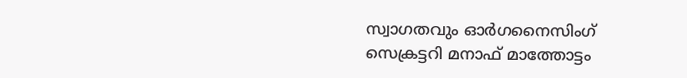സ്വാഗതവും ഓർഗനൈസിംഗ് സെക്രട്ടറി മനാഫ് മാത്തോട്ടം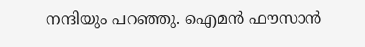നന്ദിയും പറഞ്ഞു. ഐമൻ ഫൗസാൻ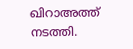ഖിറാഅത്ത് നടത്തി.